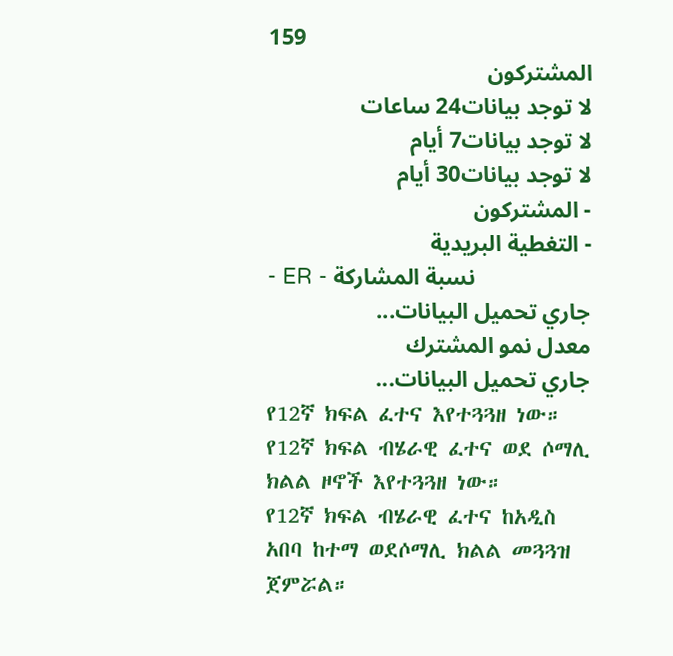159
المشتركون
لا توجد بيانات24 ساعات
لا توجد بيانات7 أيام
لا توجد بيانات30 أيام
- المشتركون
- التغطية البريدية
- ER - نسبة المشاركة
جاري تحميل البيانات...
معدل نمو المشترك
جاري تحميل البيانات...
የ12ኛ ክፍል ፈተና እየተጓጓዘ ነው።
የ12ኛ ክፍል ብሄራዊ ፈተና ወደ ሶማሊ ክልል ዞኖች እየተጓጓዘ ነው።
የ12ኛ ክፍል ብሄራዊ ፈተና ከአዲስ አበባ ከተማ ወደሶማሊ ክልል መጓጓዝ ጀምሯል።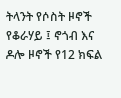ትላንት የሶስት ዞኖች የቆራሃይ ፤ ኖጎብ እና ዶሎ ዞኖች የ12 ክፍል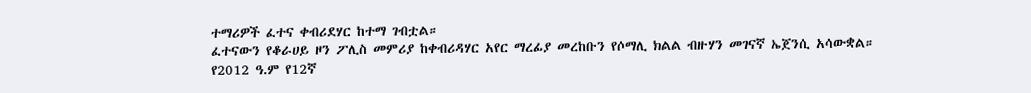ተማሪዎች ፈተና ቀብሪደሃር ከተማ ገብቷል።
ፈተናውን የቆራሀይ ዞን ፖሊስ መምሪያ ከቀብሪዳሃር አየር ማረፊያ መረከቡን የሶማሊ ክልል ብዙሃን መገናኛ ኤጀንሲ አሳውቋል።
የ2012 ዓ.ም የ12ኛ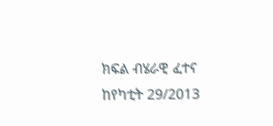ክፍል ብሄራዊ ፈተና ከየካቲት 29/2013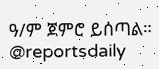ዓ/ም ጀምሮ ይሰጣል።
@reportsdaily